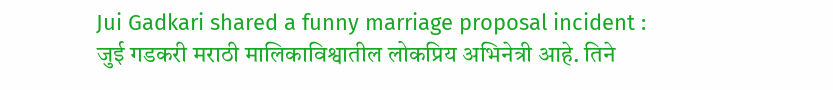Jui Gadkari shared a funny marriage proposal incident : जुई गडकरी मराठी मालिकाविश्वातील लोकप्रिय अभिनेत्री आहे. तिने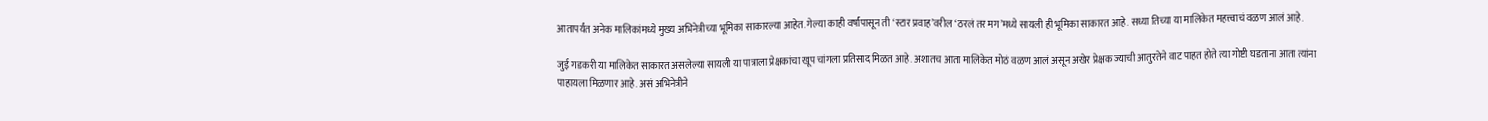आतापर्यंत अनेक मालिकांमध्ये मुख्य अभिनेत्रीच्या भूमिका साकारल्या आहेत. गेल्या काही वर्षांपासून ती ‘स्टार प्रवाह’वरील ‘ठरलं तर मग’मध्ये सायली ही भूमिका साकारत आहे. सध्या तिच्या या मालिकेत महत्त्वाचं वळण आलं आहे.

जुई गडकरी या मालिकेत साकारत असलेल्या सायली या पात्राला प्रेक्षकांचा खूप चांगला प्रतिसाद मिळत आहे. अशातच आता मालिकेत मोठं वळण आलं असून अखेर प्रेक्षक ज्याची आतुरतेने वाट पाहत होते त्या गोष्टी घडताना आता त्यांना पाहायला मिळणार आहे. असं अभिनेत्रीने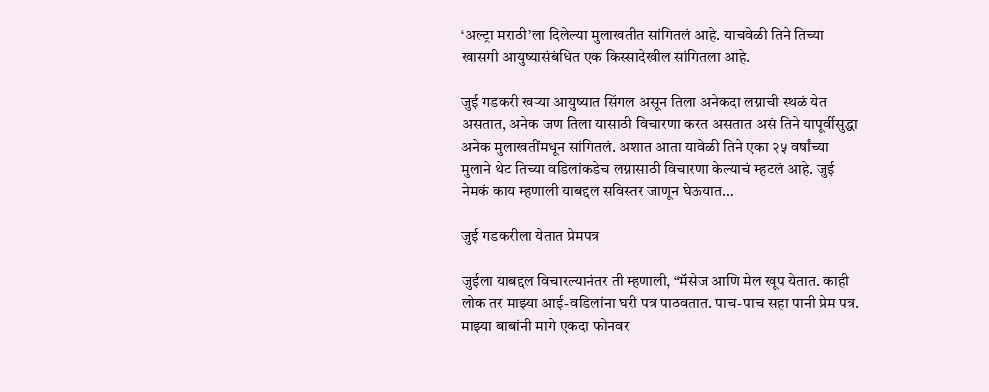‘अल्ट्रा मराठी’ला दिलेल्या मुलाखतीत सांगितलं आहे. याचवेळी तिने तिच्या खासगी आयुष्यासंबंधित एक किस्सादेखील सांगितला आहे.

जुई गडकरी खऱ्या आयुष्यात सिंगल असून तिला अनेकदा लग्नाची स्थळं येत असतात, अनेक जण तिला यासाठी विचारणा करत असतात असं तिने यापूर्वीसुद्धा अनेक मुलाखतींमधून सांगितलं. अशात आता यावेळी तिने एका २५ वर्षांच्या मुलाने थेट तिच्या वडिलांकडेच लग्नासाठी विचारणा केल्याचं म्हटलं आहे. जुई नेमकं काय म्हणाली याबद्दल सविस्तर जाणून घेऊयात…

जुई गडकरीला येतात प्रेमपत्र

जुईला याबद्दल विचारल्यानंतर ती म्हणाली, “मॅसेज आणि मेल खूप येतात. काही लोक तर माझ्या आई-वडिलांना घरी पत्र पाठवतात. पाच-पाच सहा पानी प्रेम पत्र. माझ्या बाबांनी मागे एकदा फोनवर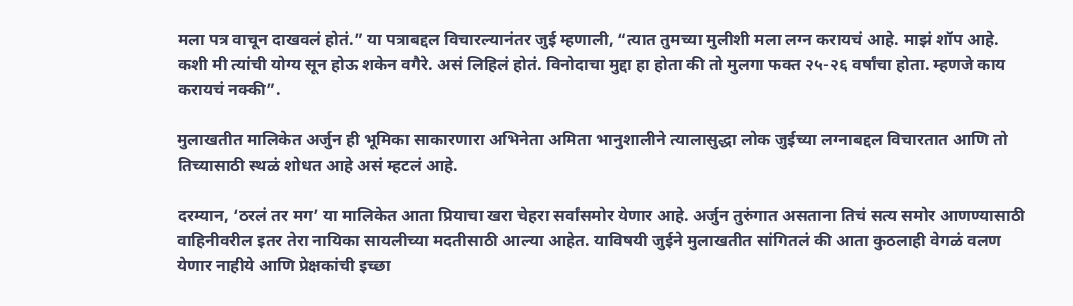मला पत्र वाचून दाखवलं होतं.” या पत्राबद्दल विचारल्यानंतर जुई म्हणाली, “त्यात तुमच्या मुलीशी मला लग्न करायचं आहे. माझं शॉप आहे. कशी मी त्यांची योग्य सून होऊ शकेन वगैरे. असं लिहिलं होतं. विनोदाचा मुद्दा हा होता की तो मुलगा फक्त २५-२६ वर्षांचा होता. म्हणजे काय करायचं नक्की”.

मुलाखतीत मालिकेत अर्जुन ही भूमिका साकारणारा अभिनेता अमिता भानुशालीने त्यालासुद्धा लोक जुईच्या लग्नाबद्दल विचारतात आणि तो तिच्यासाठी स्थळं शोधत आहे असं म्हटलं आहे.

दरम्यान, ‘ठरलं तर मग’ या मालिकेत आता प्रियाचा खरा चेहरा सर्वांसमोर येणार आहे. अर्जुन तुरुंगात असताना तिचं सत्य समोर आणण्यासाठी वाहिनीवरील इतर तेरा नायिका सायलीच्या मदतीसाठी आल्या आहेत. याविषयी जुईने मुलाखतीत सांगितलं की आता कुठलाही वेगळं वलण येणार नाहीये आणि प्रेक्षकांची इच्छा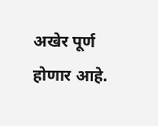अखेर पूर्ण होणार आहे.